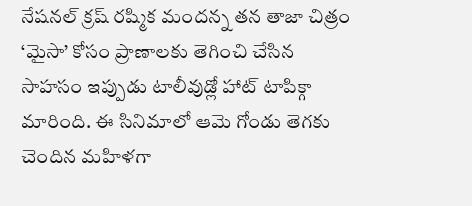నేషనల్ క్రష్ రష్మిక మందన్న తన తాజా చిత్రం ‘మైసా’ కోసం ప్రాణాలకు తెగించి చేసిన సాహసం ఇప్పుడు టాలీవుడ్లో హాట్ టాపిక్గా మారింది. ఈ సినిమాలో ఆమె గోండు తెగకు చెందిన మహిళగా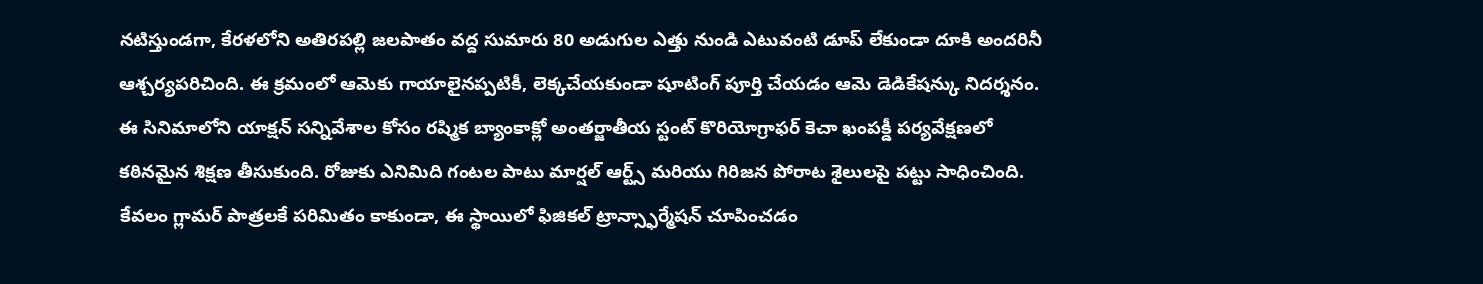నటిస్తుండగా, కేరళలోని అతిరపల్లి జలపాతం వద్ద సుమారు 80 అడుగుల ఎత్తు నుండి ఎటువంటి డూప్ లేకుండా దూకి అందరినీ ఆశ్చర్యపరిచింది. ఈ క్రమంలో ఆమెకు గాయాలైనప్పటికీ, లెక్కచేయకుండా షూటింగ్ పూర్తి చేయడం ఆమె డెడికేషన్కు నిదర్శనం.
ఈ సినిమాలోని యాక్షన్ సన్నివేశాల కోసం రష్మిక బ్యాంకాక్లో అంతర్జాతీయ స్టంట్ కొరియోగ్రాఫర్ కెచా ఖంపక్డీ పర్యవేక్షణలో కఠినమైన శిక్షణ తీసుకుంది. రోజుకు ఎనిమిది గంటల పాటు మార్షల్ ఆర్ట్స్ మరియు గిరిజన పోరాట శైలులపై పట్టు సాధించింది. కేవలం గ్లామర్ పాత్రలకే పరిమితం కాకుండా, ఈ స్థాయిలో ఫిజికల్ ట్రాన్స్ఫార్మేషన్ చూపించడం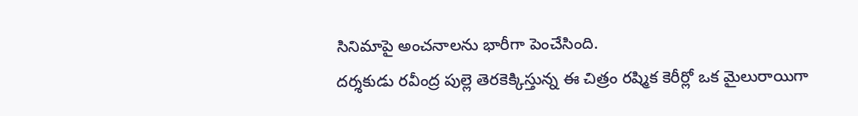సినిమాపై అంచనాలను భారీగా పెంచేసింది.
దర్శకుడు రవీంద్ర పుల్లె తెరకెక్కిస్తున్న ఈ చిత్రం రష్మిక కెరీర్లో ఒక మైలురాయిగా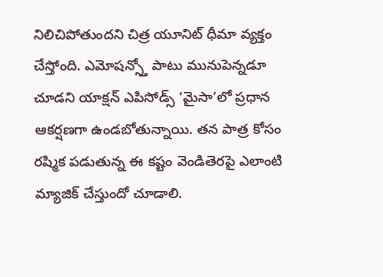నిలిచిపోతుందని చిత్ర యూనిట్ ధీమా వ్యక్తం చేస్తోంది. ఎమోషన్స్తో పాటు మునుపెన్నడూ చూడని యాక్షన్ ఎపిసోడ్స్ ‘మైసా’లో ప్రధాన ఆకర్షణగా ఉండబోతున్నాయి. తన పాత్ర కోసం రష్మిక పడుతున్న ఈ కష్టం వెండితెరపై ఎలాంటి మ్యాజిక్ చేస్తుందో చూడాలి.